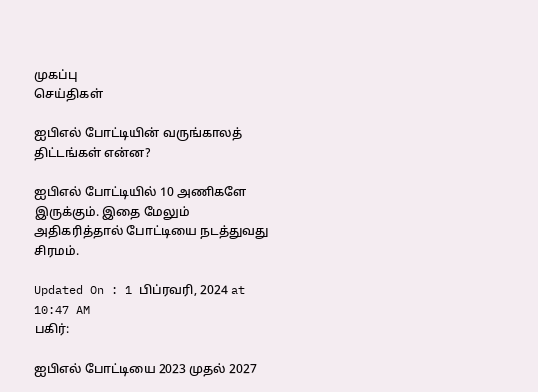முகப்பு
செய்திகள்

ஐபிஎல் போட்டியின் வருங்காலத் திட்டங்கள் என்ன?

ஐபிஎல் போட்டியில் 10 அணிகளே இருக்கும். இதை மேலும் அதிகரித்தால் போட்டியை நடத்துவது சிரமம்.

Updated On : 1 பிப்ரவரி, 2024 at 10:47 AM
பகிர்:

ஐபிஎல் போட்டியை 2023 முதல் 2027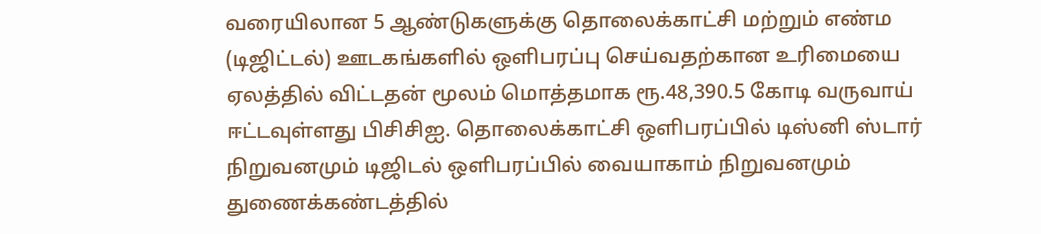வரையிலான 5 ஆண்டுகளுக்கு தொலைக்காட்சி மற்றும் எண்ம (டிஜிட்டல்) ஊடகங்களில் ஒளிபரப்பு செய்வதற்கான உரிமையை ஏலத்தில் விட்டதன் மூலம் மொத்தமாக ரூ.48,390.5 கோடி வருவாய் ஈட்டவுள்ளது பிசிசிஐ. தொலைக்காட்சி ஒளிபரப்பில் டிஸ்னி ஸ்டார் நிறுவனமும் டிஜிடல் ஒளிபரப்பில் வையாகாம் நிறுவனமும் துணைக்கண்டத்தில்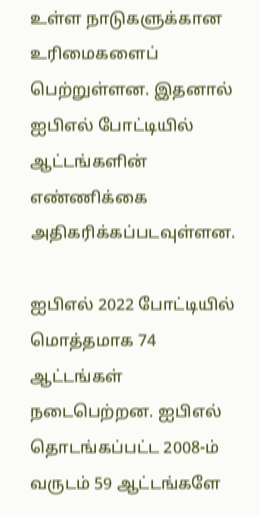உள்ள நாடுகளுக்கான உரிமைகளைப் பெற்றுள்ளன. இதனால் ஐபிஎல் போட்டியில் ஆட்டங்களின் எண்ணிக்கை அதிகரிக்கப்படவுள்ளன.

ஐபிஎல் 2022 போட்டியில் மொத்தமாக 74 ஆட்டங்கள் நடைபெற்றன. ஐபிஎல் தொடங்கப்பட்ட 2008-ம் வருடம் 59 ஆட்டங்களே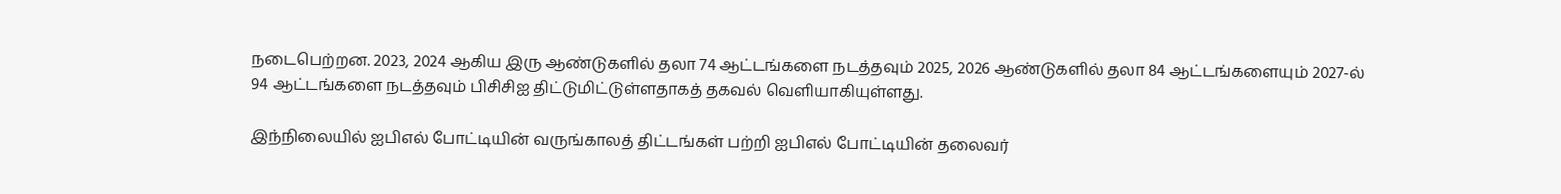நடைபெற்றன. 2023, 2024 ஆகிய இரு ஆண்டுகளில் தலா 74 ஆட்டங்களை நடத்தவும் 2025, 2026 ஆண்டுகளில் தலா 84 ஆட்டங்களையும் 2027-ல் 94 ஆட்டங்களை நடத்தவும் பிசிசிஐ திட்டுமிட்டுள்ளதாகத் தகவல் வெளியாகியுள்ளது.

இந்நிலையில் ஐபிஎல் போட்டியின் வருங்காலத் திட்டங்கள் பற்றி ஐபிஎல் போட்டியின் தலைவர்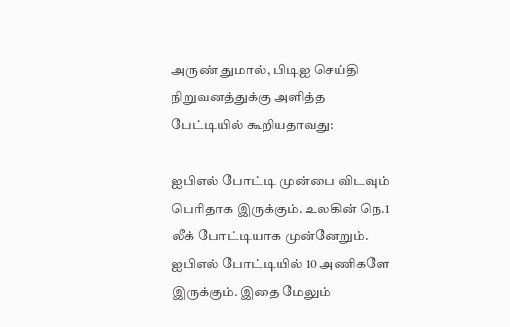அருண் துமால், பிடிஐ செய்தி நிறுவனத்துக்கு அளித்த பேட்டியில் கூறியதாவது:

ஐபிஎல் போட்டி முன்பை விடவும் பெரிதாக இருக்கும். உலகின் நெ.1 லீக் போட்டியாக முன்னேறும். ஐபிஎல் போட்டியில் 10 அணிகளே இருக்கும். இதை மேலும்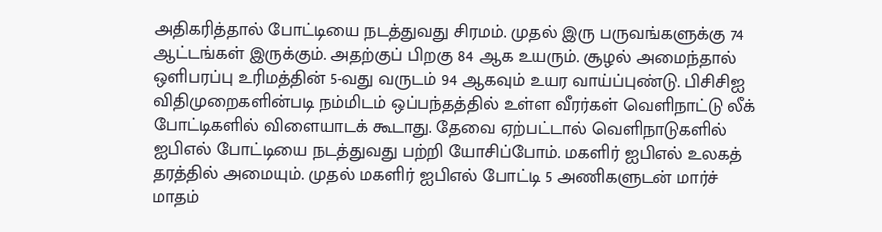அதிகரித்தால் போட்டியை நடத்துவது சிரமம். முதல் இரு பருவங்களுக்கு 74 ஆட்டங்கள் இருக்கும். அதற்குப் பிறகு 84 ஆக உயரும். சூழல் அமைந்தால் ஒளிபரப்பு உரிமத்தின் 5-வது வருடம் 94 ஆகவும் உயர வாய்ப்புண்டு. பிசிசிஐ விதிமுறைகளின்படி நம்மிடம் ஒப்பந்தத்தில் உள்ள வீரர்கள் வெளிநாட்டு லீக் போட்டிகளில் விளையாடக் கூடாது. தேவை ஏற்பட்டால் வெளிநாடுகளில் ஐபிஎல் போட்டியை நடத்துவது பற்றி யோசிப்போம். மகளிர் ஐபிஎல் உலகத் தரத்தில் அமையும். முதல் மகளிர் ஐபிஎல் போட்டி 5 அணிகளுடன் மார்ச் மாதம்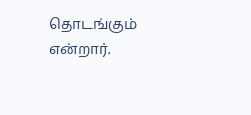தொடங்கும் என்றார்.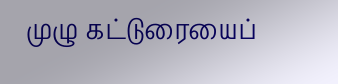முழு கட்டுரையைப்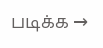படிக்க →